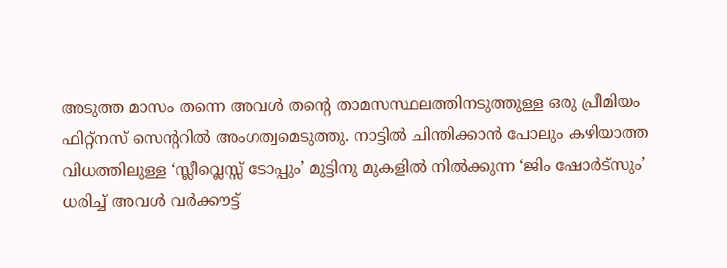അടുത്ത മാസം തന്നെ അവൾ തന്റെ താമസസ്ഥലത്തിനടുത്തുള്ള ഒരു പ്രീമിയം ഫിറ്റ്നസ് സെന്ററിൽ അംഗത്വമെടുത്തു. നാട്ടിൽ ചിന്തിക്കാൻ പോലും കഴിയാത്ത വിധത്തിലുള്ള ‘സ്ലീവ്ലെസ്സ് ടോപ്പും’ മുട്ടിനു മുകളിൽ നിൽക്കുന്ന ‘ജിം ഷോർട്സും’ ധരിച്ച് അവൾ വർക്കൗട്ട്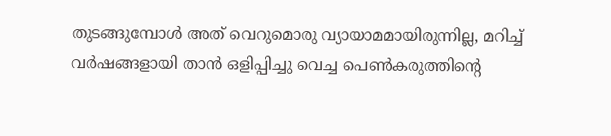തുടങ്ങുമ്പോൾ അത് വെറുമൊരു വ്യായാമമായിരുന്നില്ല, മറിച്ച് വർഷങ്ങളായി താൻ ഒളിപ്പിച്ചു വെച്ച പെൺകരുത്തിന്റെ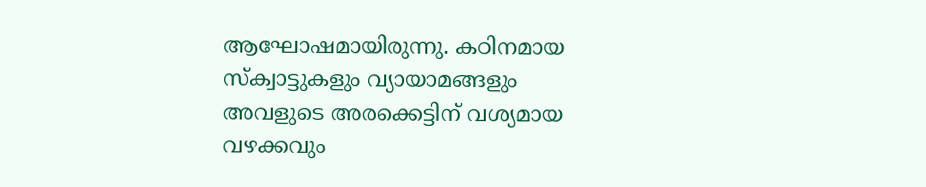ആഘോഷമായിരുന്നു. കഠിനമായ സ്ക്വാട്ടുകളും വ്യായാമങ്ങളും അവളുടെ അരക്കെട്ടിന് വശ്യമായ വഴക്കവും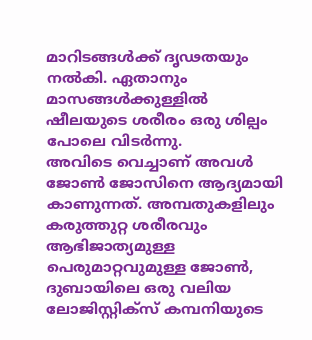മാറിടങ്ങൾക്ക് ദൃഢതയും നൽകി. ഏതാനും മാസങ്ങൾക്കുള്ളിൽ ഷീലയുടെ ശരീരം ഒരു ശില്പം പോലെ വിടർന്നു.
അവിടെ വെച്ചാണ് അവൾ ജോൺ ജോസിനെ ആദ്യമായി കാണുന്നത്. അമ്പതുകളിലും കരുത്തുറ്റ ശരീരവും ആഭിജാത്യമുള്ള പെരുമാറ്റവുമുള്ള ജോൺ, ദുബായിലെ ഒരു വലിയ ലോജിസ്റ്റിക്സ് കമ്പനിയുടെ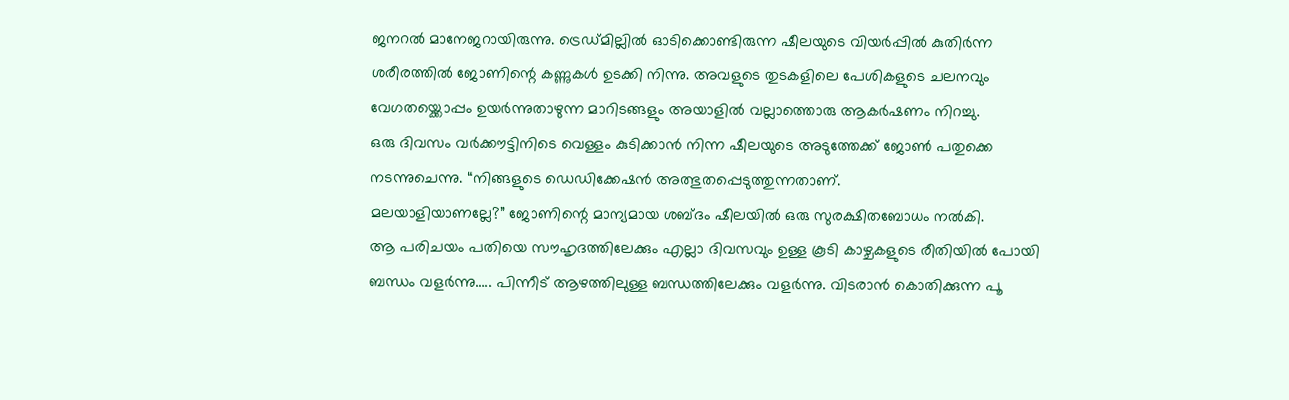ജനറൽ മാനേജറായിരുന്നു. ട്രെഡ്മില്ലിൽ ഓടിക്കൊണ്ടിരുന്ന ഷീലയുടെ വിയർപ്പിൽ കുതിർന്ന ശരീരത്തിൽ ജോണിന്റെ കണ്ണുകൾ ഉടക്കി നിന്നു. അവളുടെ തുടകളിലെ പേശികളുടെ ചലനവും വേഗതയ്ക്കൊപ്പം ഉയർന്നുതാഴുന്ന മാറിടങ്ങളും അയാളിൽ വല്ലാത്തൊരു ആകർഷണം നിറച്ചു.
ഒരു ദിവസം വർക്കൗട്ടിനിടെ വെള്ളം കുടിക്കാൻ നിന്ന ഷീലയുടെ അടുത്തേക്ക് ജോൺ പതുക്കെ നടന്നുചെന്നു. “നിങ്ങളുടെ ഡെഡിക്കേഷൻ അത്ഭുതപ്പെടുത്തുന്നതാണ്.
മലയാളിയാണല്ലേ?” ജോണിന്റെ മാന്യമായ ശബ്ദം ഷീലയിൽ ഒരു സുരക്ഷിതബോധം നൽകി.
ആ പരിചയം പതിയെ സൗഹൃദത്തിലേക്കും എല്ലാ ദിവസവും ഉള്ള കൂടി കാഴ്ചകളുടെ രീതിയിൽ പോയി ബന്ധം വളർന്നു….. പിന്നീട് ആഴത്തിലുള്ള ബന്ധത്തിലേക്കും വളർന്നു. വിടരാൻ കൊതിക്കുന്ന പൂ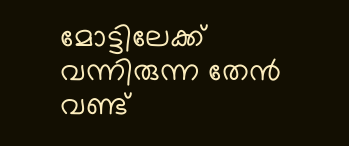മോട്ടിലേക്ക് വന്നിരുന്ന തേൻ വണ്ട്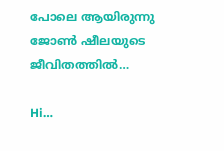പോലെ ആയിരുന്നു ജോൺ ഷീലയുടെ ജീവിതത്തിൽ…

Hi…